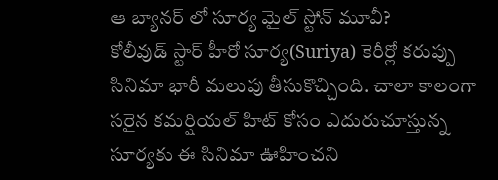ఆ బ్యానర్ లో సూర్య మైల్ స్టోన్ మూవీ?
కోలీవుడ్ స్టార్ హీరో సూర్య(Suriya) కెరీర్లో కరుప్పు సినిమా భారీ మలుపు తీసుకొచ్చింది. చాలా కాలంగా సరైన కమర్షియల్ హిట్ కోసం ఎదురుచూస్తున్న సూర్యకు ఈ సినిమా ఊహించని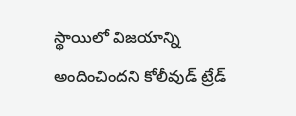స్థాయిలో విజయాన్ని అందించిందని కోలీవుడ్ ట్రేడ్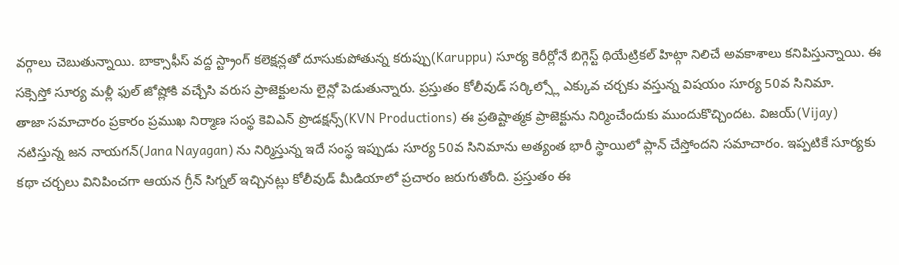వర్గాలు చెబుతున్నాయి. బాక్సాఫీస్ వద్ద స్ట్రాంగ్ కలెక్షన్లతో దూసుకుపోతున్న కరుప్పు(Karuppu) సూర్య కెరీర్లోనే బిగ్గెస్ట్ థియేట్రికల్ హిట్గా నిలిచే అవకాశాలు కనిపిస్తున్నాయి. ఈ సక్సెస్తో సూర్య మళ్లీ ఫుల్ జోష్లోకి వచ్చేసి వరుస ప్రాజెక్టులను లైన్లో పెడుతున్నారు. ప్రస్తుతం కోలీవుడ్ సర్కిల్స్లో ఎక్కువ చర్చకు వస్తున్న విషయం సూర్య 50వ సినిమా.
తాజా సమాచారం ప్రకారం ప్రముఖ నిర్మాణ సంస్థ కెవిఎన్ ప్రొడక్షన్స్(KVN Productions) ఈ ప్రతిష్టాత్మక ప్రాజెక్టును నిర్మించేందుకు ముందుకొచ్చిందట. విజయ్(Vijay) నటిస్తున్న జన నాయగన్(Jana Nayagan) ను నిర్మిస్తున్న ఇదే సంస్థ ఇప్పుడు సూర్య 50వ సినిమాను అత్యంత భారీ స్థాయిలో ప్లాన్ చేస్తోందని సమాచారం. ఇప్పటికే సూర్యకు కథా చర్చలు వినిపించగా ఆయన గ్రీన్ సిగ్నల్ ఇచ్చినట్లు కోలీవుడ్ మీడియాలో ప్రచారం జరుగుతోంది. ప్రస్తుతం ఈ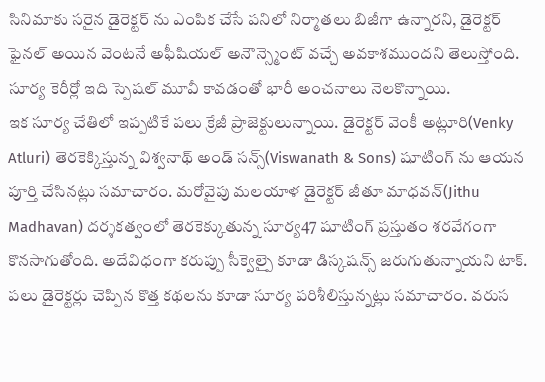సినిమాకు సరైన డైరెక్టర్ ను ఎంపిక చేసే పనిలో నిర్మాతలు బిజీగా ఉన్నారని, డైరెక్టర్ ఫైనల్ అయిన వెంటనే అఫీషియల్ అనౌన్స్మెంట్ వచ్చే అవకాశముందని తెలుస్తోంది. సూర్య కెరీర్లో ఇది స్పెషల్ మూవీ కావడంతో భారీ అంచనాలు నెలకొన్నాయి.
ఇక సూర్య చేతిలో ఇప్పటికే పలు క్రేజీ ప్రాజెక్టులున్నాయి. డైరెక్టర్ వెంకీ అట్లూరి(Venky Atluri) తెరకెక్కిస్తున్న విశ్వనాథ్ అండ్ సన్స్(Viswanath & Sons) షూటింగ్ ను ఆయన పూర్తి చేసినట్లు సమాచారం. మరోవైపు మలయాళ డైరెక్టర్ జీతూ మాధవన్(Jithu Madhavan) దర్శకత్వంలో తెరకెక్కుతున్న సూర్య47 షూటింగ్ ప్రస్తుతం శరవేగంగా కొనసాగుతోంది. అదేవిధంగా కరుప్పు సీక్వెల్పై కూడా డిస్కషన్స్ జరుగుతున్నాయని టాక్. పలు డైరెక్టర్లు చెప్పిన కొత్త కథలను కూడా సూర్య పరిశీలిస్తున్నట్లు సమాచారం. వరుస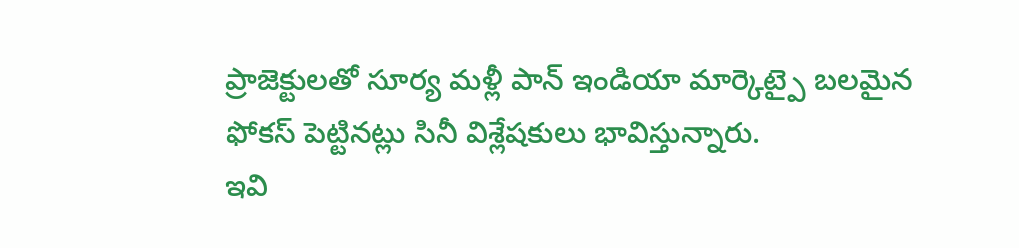ప్రాజెక్టులతో సూర్య మళ్లీ పాన్ ఇండియా మార్కెట్పై బలమైన ఫోకస్ పెట్టినట్లు సినీ విశ్లేషకులు భావిస్తున్నారు.
ఇవి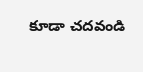కూడా చదవండి